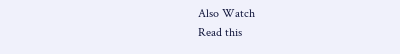Also Watch
Read this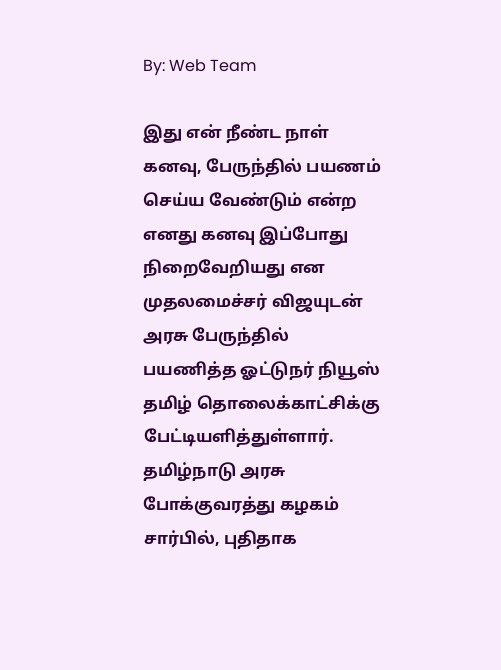By: Web Team

இது என் நீண்ட நாள் கனவு, பேருந்தில் பயணம் செய்ய வேண்டும் என்ற எனது கனவு இப்போது நிறைவேறியது என முதலமைச்சர் விஜயுடன் அரசு பேருந்தில் பயணித்த ஓட்டுநர் நியூஸ் தமிழ் தொலைக்காட்சிக்கு பேட்டியளித்துள்ளார்.
தமிழ்நாடு அரசு போக்குவரத்து கழகம் சார்பில், புதிதாக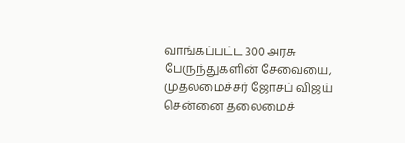வாங்கப்பட்ட 300 அரசு பேருந்துகளின் சேவையை, முதலமைச்சர் ஜோசப் விஜய் சென்னை தலைமைச்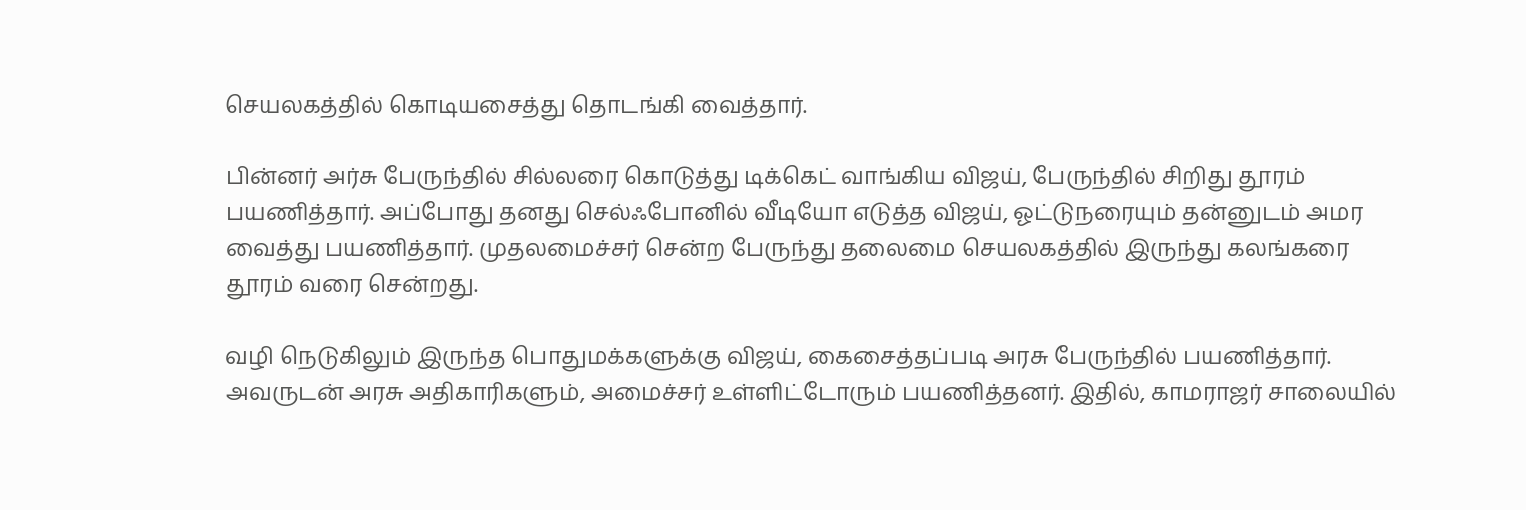செயலகத்தில் கொடியசைத்து தொடங்கி வைத்தார்.

பின்னர் அர்சு பேருந்தில் சில்லரை கொடுத்து டிக்கெட் வாங்கிய விஜய், பேருந்தில் சிறிது தூரம் பயணித்தார். அப்போது தனது செல்ஃபோனில் வீடியோ எடுத்த விஜய், ஓட்டுநரையும் தன்னுடம் அமர வைத்து பயணித்தார். முதலமைச்சர் சென்ற பேருந்து தலைமை செயலகத்தில் இருந்து கலங்கரை தூரம் வரை சென்றது.

வழி நெடுகிலும் இருந்த பொதுமக்களுக்கு விஜய், கைசைத்தப்படி அரசு பேருந்தில் பயணித்தார். அவருடன் அரசு அதிகாரிகளும், அமைச்சர் உள்ளிட்டோரும் பயணித்தனர். இதில், காமராஜர் சாலையில்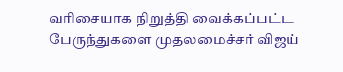வரிசையாக நிறுத்தி வைக்கப்பட்ட பேருந்துகளை முதலமைச்சர் விஜய்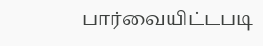பார்வையிட்டபடி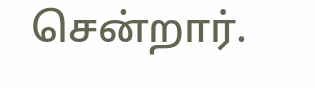சென்றார்.